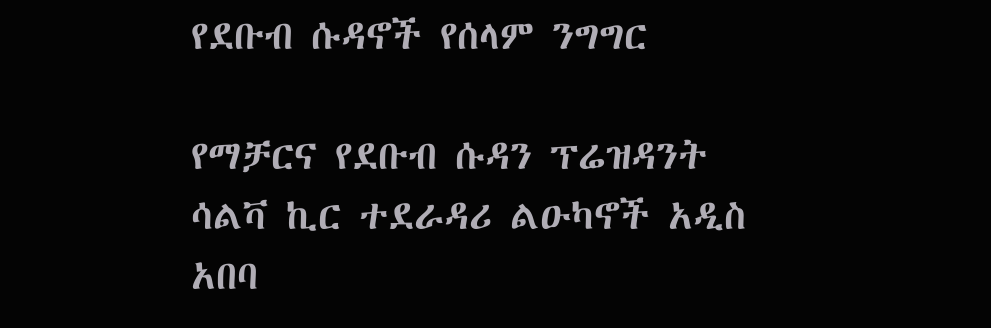የደቡብ ሱዳኖች የሰላም ንግግር

የማቻርና የደቡብ ሱዳን ፕሬዝዳንት ሳልቫ ኪር ተደራዳሪ ልዑካኖች አዲስ አበባ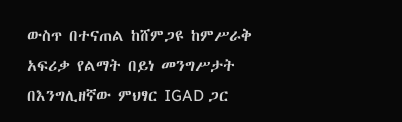ውስጥ በተናጠል ከሸምጋዩ ከምሥራቅ አፍሪቃ የልማት በይነ መንግሥታት በእንግሊዘኛው ምህፃር IGAD ጋር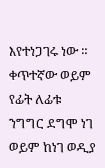እየተነጋገሩ ነው ። ቀጥተኛው ወይም የፊት ለፊቱ ንግግር ደግሞ ነገ ወይም ከነገ ወዲያ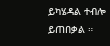ይካሄዳል ተብሎ ይጠበቃል ።